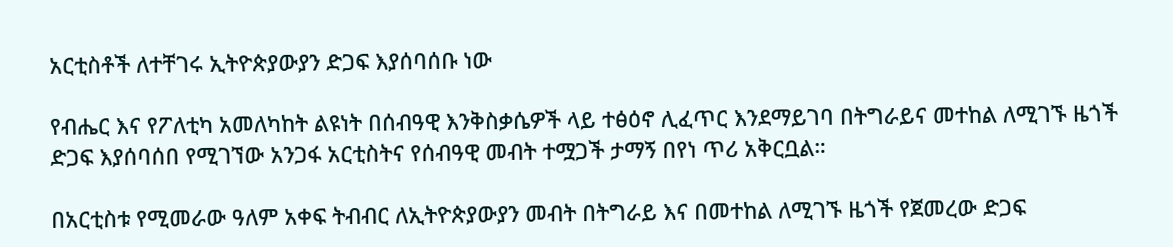አርቲስቶች ለተቸገሩ ኢትዮጵያውያን ድጋፍ እያሰባሰቡ ነው

የብሔር እና የፖለቲካ አመለካከት ልዩነት በሰብዓዊ እንቅስቃሴዎች ላይ ተፅዕኖ ሊፈጥር እንደማይገባ በትግራይና መተከል ለሚገኙ ዜጎች ድጋፍ እያሰባሰበ የሚገኘው አንጋፋ አርቲስትና የሰብዓዊ መብት ተሟጋች ታማኝ በየነ ጥሪ አቅርቧል።

በአርቲስቱ የሚመራው ዓለም አቀፍ ትብብር ለኢትዮጵያውያን መብት በትግራይ እና በመተከል ለሚገኙ ዜጎች የጀመረው ድጋፍ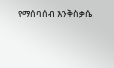የማሰባሰብ እንቅስቃሴ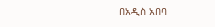በአዲስ አበባ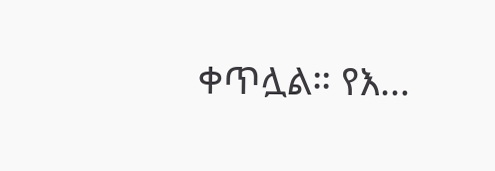ቀጥሏል። የእ…